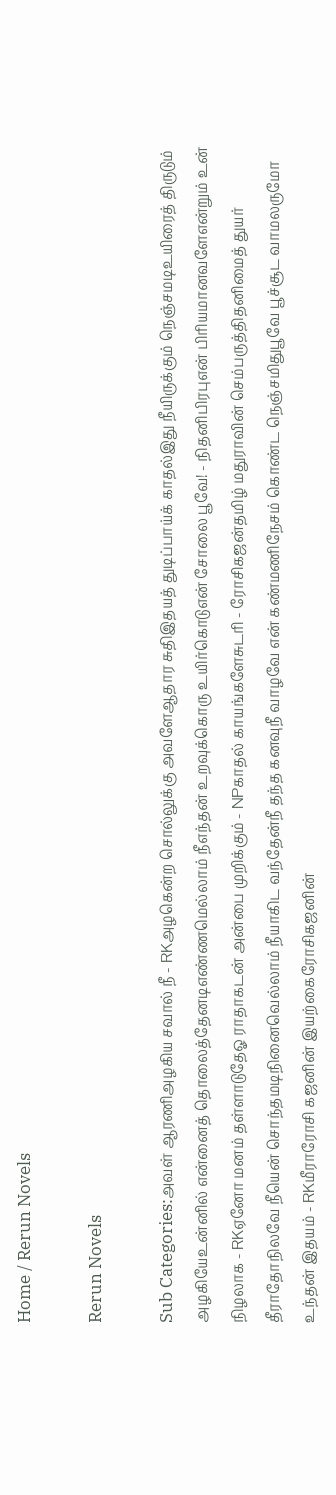Home / Rerun Novels

Rerun Novels

Sub Categories:அவள் ஆரணிஅழகிய சவால் நீ - RKஅழகென்ற சொல்லுக்கு அவளேஆதார சுதிஇதயத் துடிப்பாய்க் காதல்இது நீயிருக்கும் நெஞ்சமடிஉயிரைத் திருடும் அழகியேஉன்னில் என்னைத் தொலைத்தேனடிஎண்ணமெல்லாம் நீஎந்தன் உறவுக்கொரு உயிர்கொடுஎன் சோலை பூவே! - நிதனிபிரபுஎன் பிரியமானவளேஎன்றும் உன் நிழலாக - RKஏனோ மனம் தள்ளாடுதேஓ ராதாகடன் அன்பை முறிக்கும் - NPகாதல் காயங்களேசுடரி - ரோசிகஜன்தமிழ் மதுராவின் செம்பருத்திதனிமைத் துயர் தீராதோநிலவே நீயென் சொந்தமடிநினைவெல்லாம் நீயாகிட வந்தேன்நீ தந்த கனவுநீ வாழவே என் கண்மணிநேசம் கொண்ட நெஞ்சமிதுபூவே பூச்சூட வாமலருமோ உந்தன் இதயம் - RKமீராரோசி கஜனின் இயற்கைரோசிகஜனின்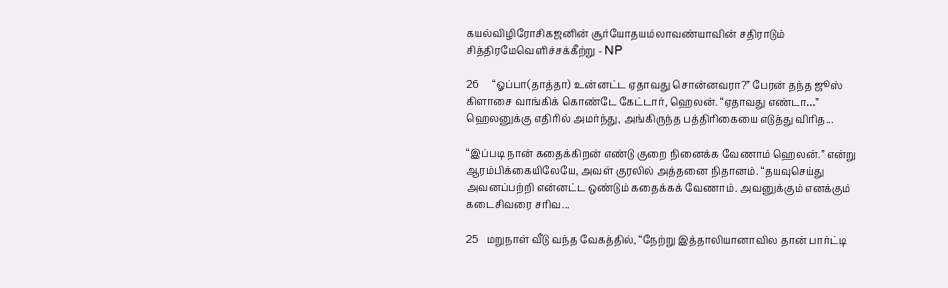கயல்விழிரோசிகஜனின் சூர்யோதயம்லாவண்யாவின் சதிராடும் சித்திரமேவெளிச்சக்கீற்று - NP

26     “ஓப்பா(தாத்தா) உன்னட்ட ஏதாவது சொன்னவரா?” பேரன் தந்த ஜூஸ் கிளாசை வாங்கிக் கொண்டே கேட்டார், ஹெலன். “ஏதாவது எண்டா…” ஹெலனுக்கு எதிரில் அமர்ந்து, அங்கிருந்த பத்திரிகையை எடுத்து விரித...

“இப்படி நான் கதைக்கிறன் எண்டு குறை நினைக்க வேணாம் ஹெலன்.” என்று ஆரம்பிக்கையிலேயே, அவள் குரலில் அத்தனை நிதானம். “தயவுசெய்து அவனப்பற்றி என்னட்ட ஒண்டும் கதைக்கக் வேணாம். அவனுக்கும் எனக்கும் கடைசிவரை சரிவ...

25   மறுநாள் வீடு வந்த வேகத்தில், “நேற்று இத்தாலியானாவில தான் பார்ட்டி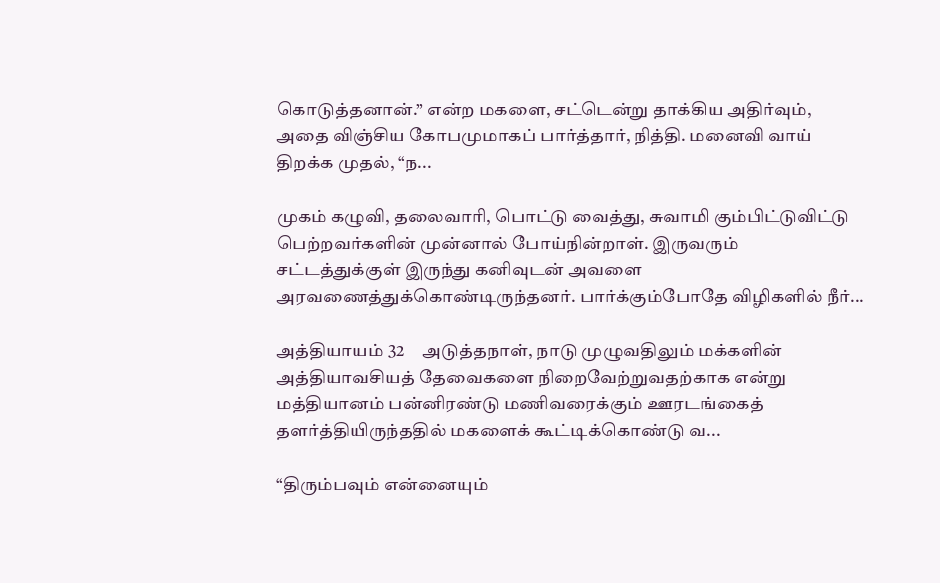கொடுத்தனான்.” என்ற மகளை, சட்டென்று தாக்கிய அதிர்வும், அதை விஞ்சிய கோபமுமாகப் பார்த்தார், நித்தி. மனைவி வாய் திறக்க முதல், “ந...

முகம் கழுவி, தலைவாரி, பொட்டு வைத்து, சுவாமி கும்பிட்டுவிட்டு பெற்றவர்களின் முன்னால் போய்நின்றாள். இருவரும் சட்டத்துக்குள் இருந்து கனிவுடன் அவளை அரவணைத்துக்கொண்டிருந்தனர். பார்க்கும்போதே விழிகளில் நீர்...

அத்தியாயம் 32     அடுத்தநாள், நாடு முழுவதிலும் மக்களின் அத்தியாவசியத் தேவைகளை நிறைவேற்றுவதற்காக என்று மத்தியானம் பன்னிரண்டு மணிவரைக்கும் ஊரடங்கைத் தளர்த்தியிருந்ததில் மகளைக் கூட்டிக்கொண்டு வ...

“திரும்பவும் என்னையும்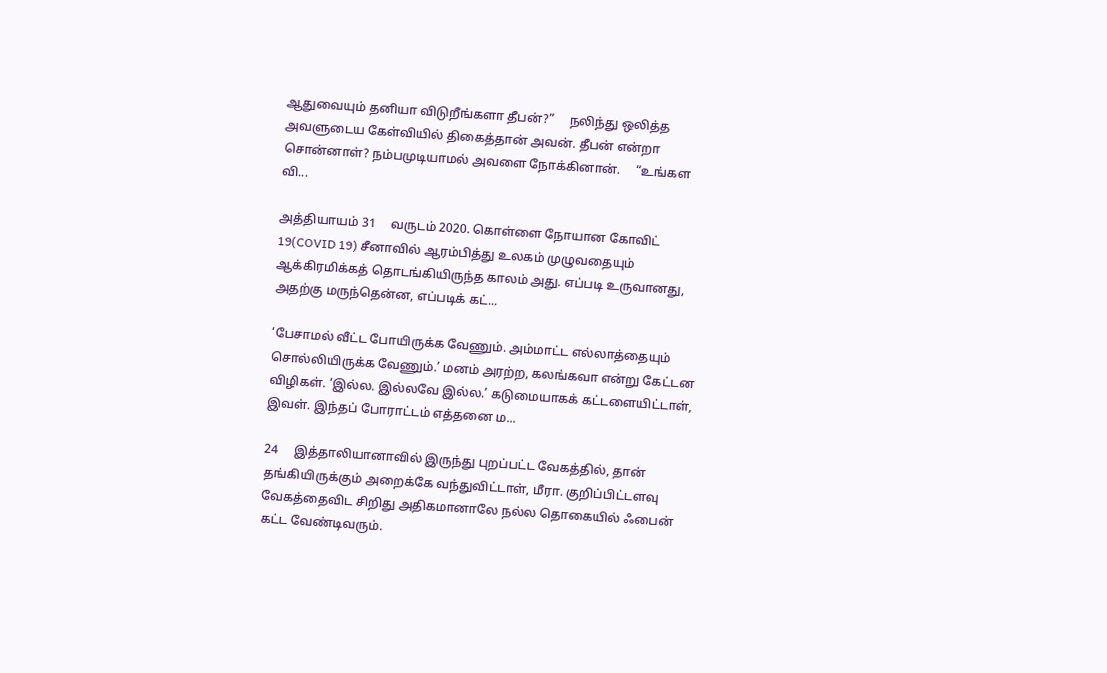ஆதுவையும் தனியா விடுறீங்களா தீபன்?”     நலிந்து ஒலித்த அவளுடைய கேள்வியில் திகைத்தான் அவன். தீபன் என்றா சொன்னாள்? நம்பமுடியாமல் அவளை நோக்கினான்.     “உங்கள வி...

அத்தியாயம் 31     வருடம் 2020. கொள்ளை நோயான கோவிட் 19(COVID 19) சீனாவில் ஆரம்பித்து உலகம் முழுவதையும் ஆக்கிரமிக்கத் தொடங்கியிருந்த காலம் அது. எப்படி உருவானது, அதற்கு மருந்தென்ன, எப்படிக் கட்...

‘பேசாமல் வீட்ட போயிருக்க வேணும். அம்மாட்ட எல்லாத்தையும் சொல்லியிருக்க வேணும்.’ மனம் அரற்ற, கலங்கவா என்று கேட்டன விழிகள். ‘இல்ல. இல்லவே இல்ல.’ கடுமையாகக் கட்டளையிட்டாள், இவள். இந்தப் போராட்டம் எத்தனை ம...

24     இத்தாலியானாவில் இருந்து புறப்பட்ட வேகத்தில், தான் தங்கியிருக்கும் அறைக்கே வந்துவிட்டாள், மீரா. குறிப்பிட்டளவு வேகத்தைவிட சிறிது அதிகமானாலே நல்ல தொகையில் ஃபைன் கட்ட வேண்டிவரும்.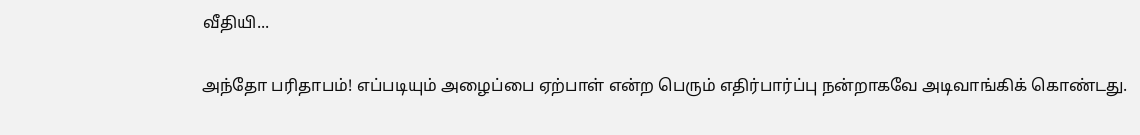வீதியி...

அந்தோ பரிதாபம்! எப்படியும் அழைப்பை ஏற்பாள் என்ற பெரும் எதிர்பார்ப்பு நன்றாகவே அடிவாங்கிக் கொண்டது.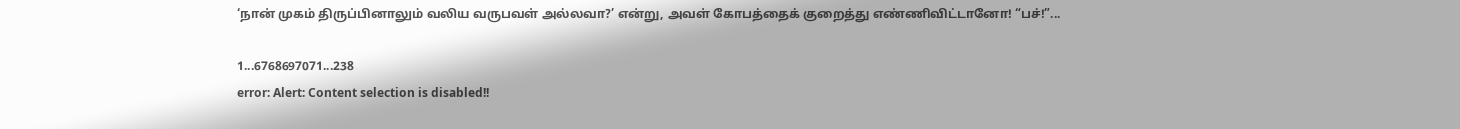‘நான் முகம் திருப்பினாலும் வலிய வருபவள் அல்லவா?’ என்று, அவள் கோபத்தைக் குறைத்து எண்ணிவிட்டானோ! “பச்!”...

1...6768697071...238
error: Alert: Content selection is disabled!!